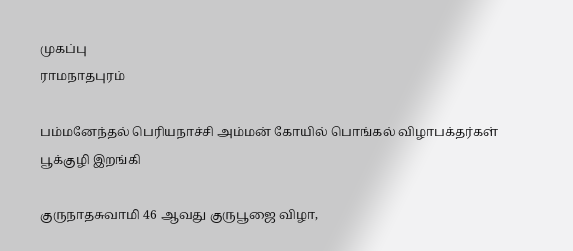முகப்பு
ராமநாதபுரம்

பம்மனேந்தல் பெரியநாச்சி அம்மன் கோயில் பொங்கல் விழாபக்தர்கள் பூக்குழி இறங்கி

குருநாதசுவாமி 46 ஆவது குருபூஜை விழா,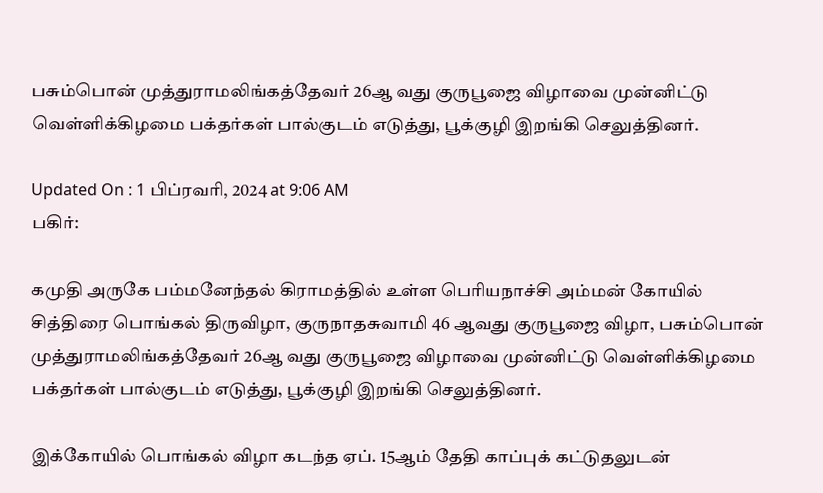பசும்பொன் முத்துராமலிங்கத்தேவர் 26ஆ வது குருபூஜை விழாவை முன்னிட்டு வெள்ளிக்கிழமை பக்தர்கள் பால்குடம் எடுத்து, பூக்குழி இறங்கி செலுத்தினர்.

Updated On : 1 பிப்ரவரி, 2024 at 9:06 AM
பகிர்:

கமுதி அருகே பம்மனேந்தல் கிராமத்தில் உள்ள பெரியநாச்சி அம்மன் கோயில் சித்திரை பொங்கல் திருவிழா, குருநாதசுவாமி 46 ஆவது குருபூஜை விழா, பசும்பொன் முத்துராமலிங்கத்தேவர் 26ஆ வது குருபூஜை விழாவை முன்னிட்டு வெள்ளிக்கிழமை பக்தர்கள் பால்குடம் எடுத்து, பூக்குழி இறங்கி செலுத்தினர்.

இக்கோயில் பொங்கல் விழா கடந்த ஏப். 15ஆம் தேதி காப்புக் கட்டுதலுடன்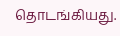தொடங்கியது.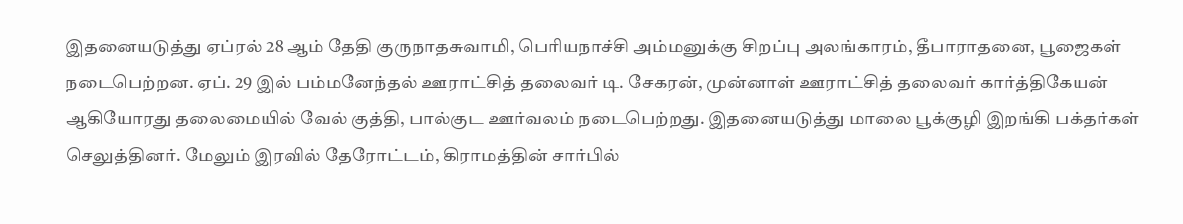இதனையடுத்து ஏப்ரல் 28 ஆம் தேதி குருநாதசுவாமி, பெரியநாச்சி அம்மனுக்கு சிறப்பு அலங்காரம், தீபாராதனை, பூஜைகள் நடைபெற்றன. ஏப். 29 இல் பம்மனேந்தல் ஊராட்சித் தலைவர் டி. சேகரன், முன்னாள் ஊராட்சித் தலைவர் கார்த்திகேயன் ஆகியோரது தலைமையில் வேல் குத்தி, பால்குட ஊர்வலம் நடைபெற்றது. இதனையடுத்து மாலை பூக்குழி இறங்கி பக்தர்கள் செலுத்தினர். மேலும் இரவில் தேரோட்டம், கிராமத்தின் சார்பில்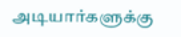அடியார்களுக்கு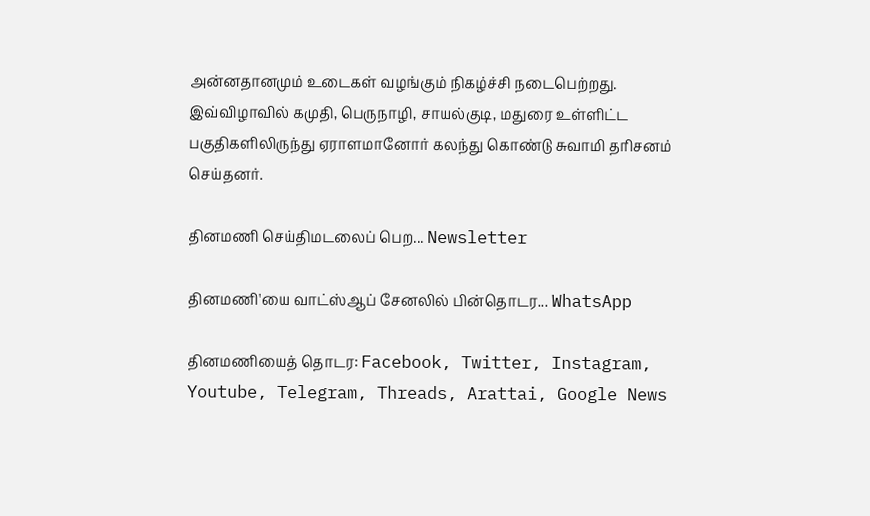அன்னதானமும் உடைகள் வழங்கும் நிகழ்ச்சி நடைபெற்றது. இவ்விழாவில் கமுதி, பெருநாழி, சாயல்குடி, மதுரை உள்ளிட்ட பகுதிகளிலிருந்து ஏராளமானோர் கலந்து கொண்டு சுவாமி தரிசனம் செய்தனர்.

தினமணி செய்திமடலைப் பெற... Newsletter

தினமணி'யை வாட்ஸ்ஆப் சேனலில் பின்தொடர... WhatsApp

தினமணியைத் தொடர: Facebook, Twitter, Instagram, Youtube, Telegram, Threads, Arattai, Google News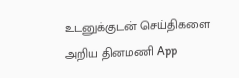உடனுக்குடன் செய்திகளை அறிய தினமணி App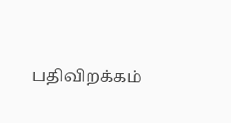பதிவிறக்கம்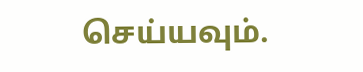செய்யவும்.